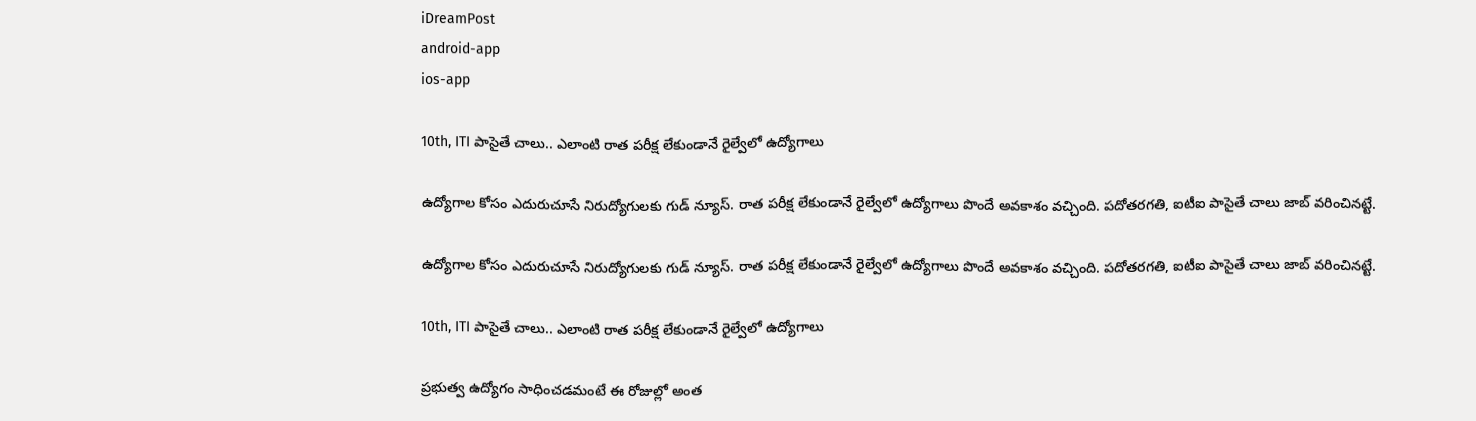iDreamPost
android-app
ios-app

10th, ITI పాసైతే చాలు.. ఎలాంటి రాత పరీక్ష లేకుండానే రైల్వేలో ఉద్యోగాలు

ఉద్యోగాల కోసం ఎదురుచూసే నిరుద్యోగులకు గుడ్ న్యూస్. రాత పరీక్ష లేకుండానే రైల్వేలో ఉద్యోగాలు పొందే అవకాశం వచ్చింది. పదోతరగతి, ఐటీఐ పాసైతే చాలు జాబ్ వరించినట్టే.

ఉద్యోగాల కోసం ఎదురుచూసే నిరుద్యోగులకు గుడ్ న్యూస్. రాత పరీక్ష లేకుండానే రైల్వేలో ఉద్యోగాలు పొందే అవకాశం వచ్చింది. పదోతరగతి, ఐటీఐ పాసైతే చాలు జాబ్ వరించినట్టే.

10th, ITI పాసైతే చాలు.. ఎలాంటి రాత పరీక్ష లేకుండానే రైల్వేలో ఉద్యోగాలు

ప్రభుత్వ ఉద్యోగం సాధించడమంటే ఈ రోజుల్లో అంత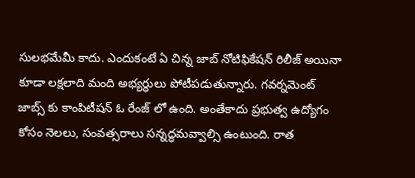సులభమేమీ కాదు. ఎందుకంటే ఏ చిన్న జాబ్ నోటిఫికేషన్ రిలీజ్ అయినా కూడా లక్షలాది మంది అభ్యర్థులు పోటీపడుతున్నారు. గవర్నమెంట్ జాబ్స్ కు కాంపిటీషన్ ఓ రేంజ్ లో ఉంది. అంతేకాదు ప్రభుత్వ ఉద్యోగం కోసం నెలలు, సంవత్సరాలు సన్నద్ధమవ్వాల్సి ఉంటుంది. రాత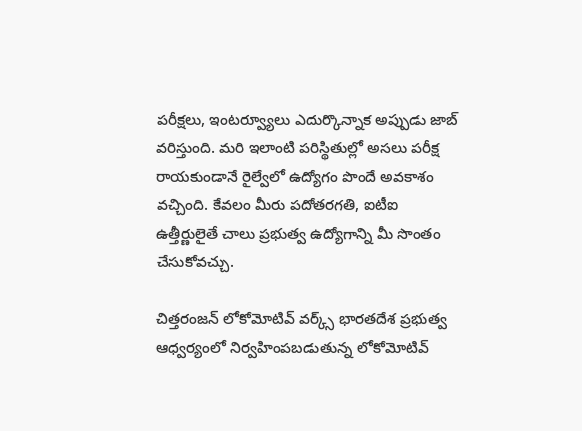పరీక్షలు, ఇంటర్వ్యూలు ఎదుర్కొన్నాక అప్పుడు జాబ్ వరిస్తుంది. మరి ఇలాంటి పరిస్థితుల్లో అసలు పరీక్ష రాయకుండానే రైల్వేలో ఉద్యోగం పొందే అవకాశం వచ్చింది. కేవలం మీరు పదోతరగతి, ఐటీఐ ఉత్తీర్ణులైతే చాలు ప్రభుత్వ ఉద్యోగాన్ని మీ సొంతం చేసుకోవచ్చు.

చిత్తరంజన్ లోకోమోటివ్ వర్క్స్ భారతదేశ ప్రభుత్వ ఆధ్వర్యంలో నిర్వహింపబడుతున్న లోకోమోటివ్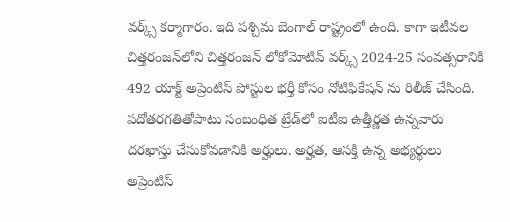వర్క్స్ కర్మాగారం. ఇది పశ్చిమ బెంగాల్ రాష్ట్రంలో ఉంది. కాగా ఇటీవల చిత్తరంజన్‌లోని చిత్తరంజన్ లోకోమోటివ్ వర్క్స్ 2024-25 సంవత్సరానికి 492 యాక్ట్ అప్రెంటిస్ పోస్టుల భర్తీ కోసం నోటిఫికేషన్ ను రిలీజ్ చేసింది. పదోతరగతితోపాటు సంబంధిత ట్రేడ్‌లో ఐటీఐ ఉత్తీర్ణత ఉన్నవారు దరఖాస్తు చేసుకోవడానికి అర్హులు. అర్హత, ఆసక్తి ఉన్న అభ్యర్థులు అప్రెంటిస్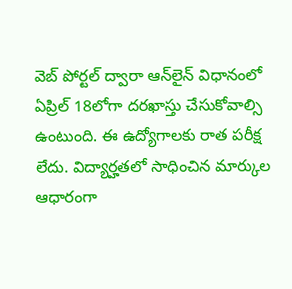వెబ్ పోర్టల్ ద్వారా ఆన్‌లైన్ విధానంలో ఏప్రిల్ 18లోగా దరఖాస్తు చేసుకోవాల్సి ఉంటుంది. ఈ ఉద్యోగాలకు రాత పరీక్ష లేదు. విద్యార్హతలో సాధించిన మార్కుల ఆధారంగా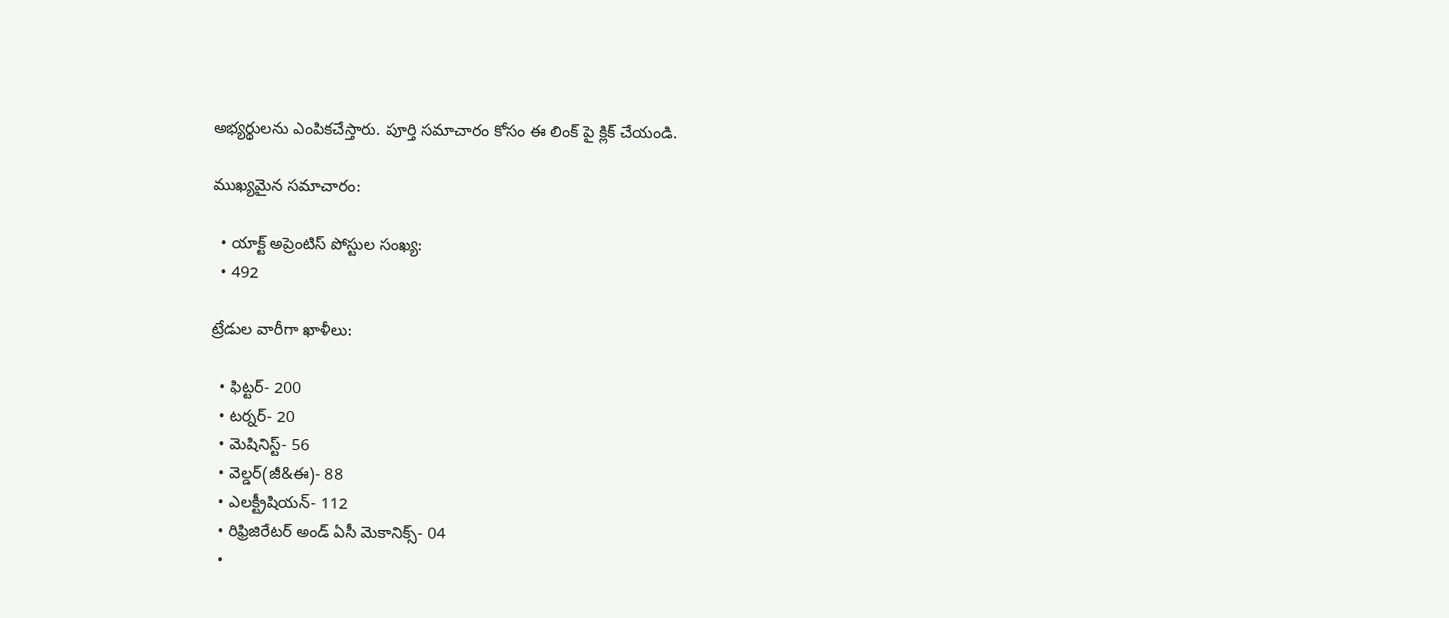అభ్యర్థులను ఎంపికచేస్తారు. పూర్తి సమాచారం కోసం ఈ లింక్ పై క్లిక్ చేయండి.

ముఖ్యమైన సమాచారం:

  • యాక్ట్‌ అప్రెంటిస్ పోస్టుల సంఖ్య:
  • 492

ట్రేడుల వారీగా ఖాళీలు:

  • ఫిట్టర్- 200
  • టర్నర్- 20
  • మెషినిస్ట్- 56
  • వెల్డర్(జీ&ఈ)- 88
  • ఎలక్ట్రీషియన్- 112
  • రిఫ్రిజిరేటర్ అండ్ ఏసీ మెకానిక్స్- 04
  •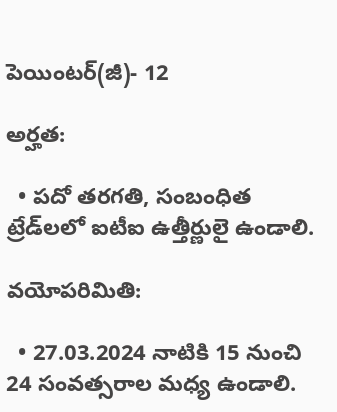పెయింటర్(జీ)- 12

అర్హత:

  • పదో తరగతి, సంబంధిత ట్రేడ్‌లలో ఐటీఐ ఉత్తీర్ణులై ఉండాలి.

వయోపరిమితి:

  • 27.03.2024 నాటికి 15 నుంచి 24 సంవత్సరాల మధ్య ఉండాలి.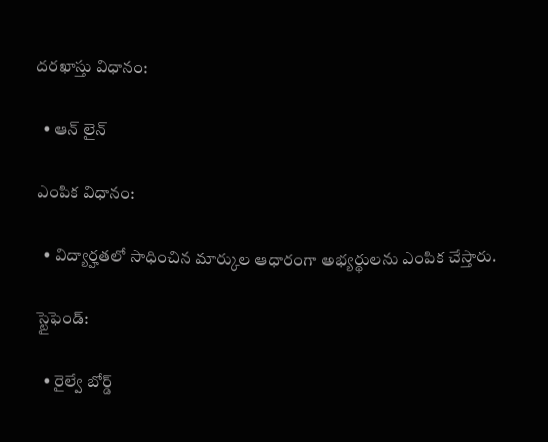దరఖాస్తు విధానం:

  • ఆన్‌ లైన్

ఎంపిక విధానం:

  • విద్యార్హతలో సాధించిన మార్కుల ఆధారంగా అభ్యర్థులను ఎంపిక చేస్తారు.

స్టైఫెండ్:

  • రైల్వే బోర్డ్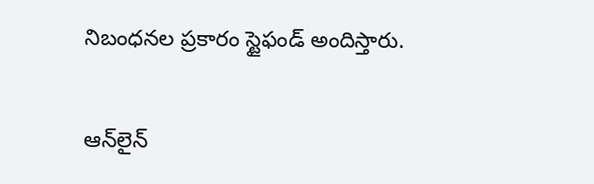నిబంధనల ప్రకారం స్టైఫండ్ అందిస్తారు.

ఆన్‌లైన్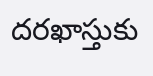దరఖాస్తుకు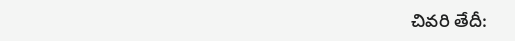చివరి తేదీ: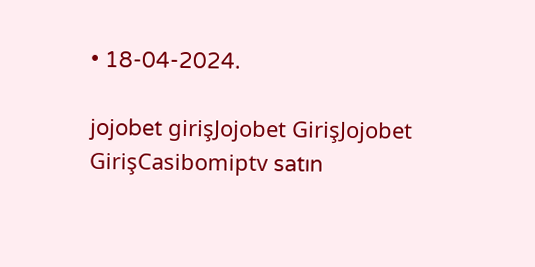• 18-04-2024.

jojobet girişJojobet GirişJojobet GirişCasibomiptv satın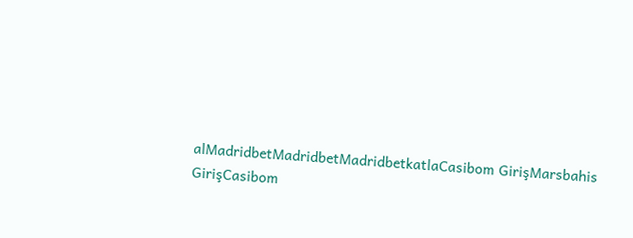alMadridbetMadridbetMadridbetkatlaCasibom GirişMarsbahis GirişCasibom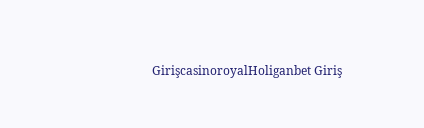GirişcasinoroyalHoliganbet Giriş